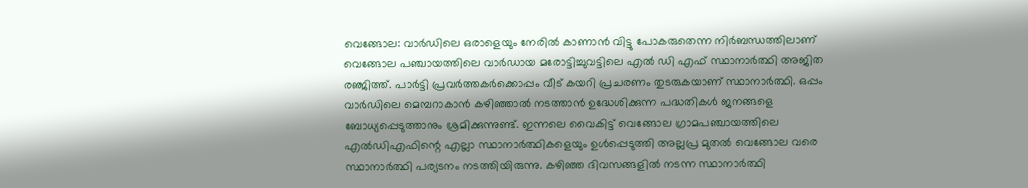വെങ്ങോല: വാര്‍ഡിലെ ഒരാളെയും നേരില്‍ കാണാന്‍ വിട്ടു പോകരുതെന്ന നിര്‍ബന്ധത്തിലാണ് വെങ്ങോല പഞ്ചായത്തിലെ വാര്‍ഡായ മരോട്ടിച്ചുവട്ടിലെ എല്‍ ഡി എഫ് സ്ഥാനാര്‍ത്ഥി അജിത രഞ്ജിത്ത്. പാര്‍ട്ടി പ്രവര്‍ത്തകര്‍ക്കൊപ്പം വീട് കയറി പ്രചരണം തുടരുകയാണ് സ്ഥാനാര്‍ത്ഥി. ഒപ്പം വാര്‍ഡിലെ മെമ്പറാകാന്‍ കഴിഞ്ഞാല്‍ നടത്താന്‍ ഉദ്ധേശിക്കുന്ന പദ്ധതികള്‍ ജനങ്ങളെ ബോധ്യപ്പെടുത്താനും ശ്രമിക്കുന്നുണ്ട്. ഇന്നലെ വൈകിട്ട് വെങ്ങോല ഗ്രാമപഞ്ചായത്തിലെ എല്‍ഡിഎഫിന്റെ എല്ലാ സ്ഥാനാര്‍ത്ഥികളെയും ഉള്‍പ്പെടുത്തി അല്ലപ്ര മുതല്‍ വെങ്ങോല വരെ സ്ഥാനാര്‍ത്ഥി പര്യടനം നടത്തിയിരുന്നു. കഴിഞ്ഞ ദിവസങ്ങളില്‍ നടന്ന സ്ഥാനാര്‍ത്ഥി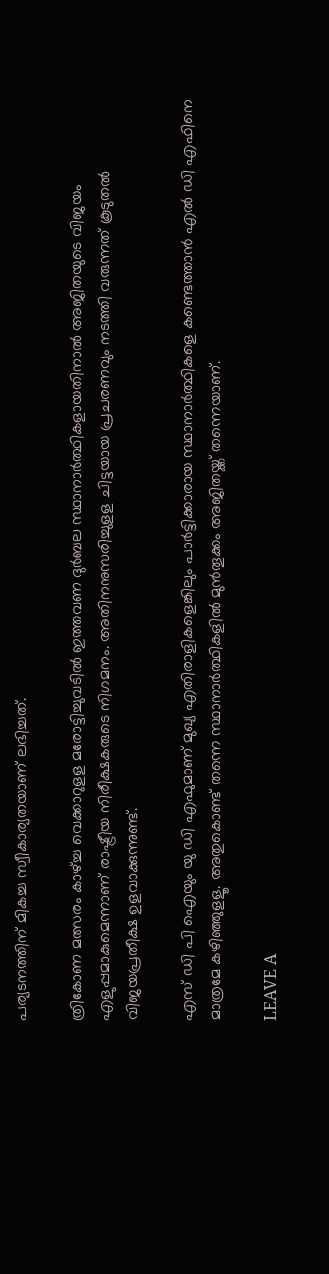പര്യടനത്തിന് മികച്ച സ്വീകാര്യതയാണ് ലഭിച്ചത്.

ത്രികോണ മത്സരം കാഴ്ച്ച വെക്കാറുളള മരോട്ടിച്ചുവടില്‍ ഇത്തവണ ദുര്‍ബല സ്ഥാനാര്‍ത്ഥികളായതിനാല്‍ അജിതയുടെ വിജയം എളുപ്പമാകുമെന്നാണ് രാഷ്ട്രീയ നിരീക്ഷകരുടെ നിഗമനം. അതിനനുസരിച്ചുളള ചിട്ടയായ പ്രചരണവും നടത്തി വരുന്നത് കൂടുതല്‍ വിജയപ്രതീക്ഷ ഉളവാക്കുന്നുണ്ട്.

എസ് ഡി പി ഐയും യു ഡി എഫുമാണ് മുഖ്യ എതിരാളികളെങ്കിലും പാര്‍ട്ടിക്കാരായ സ്ഥാനാര്‍ത്ഥികളെ കണ്ടെത്താന്‍ എല്‍ ഡി എഫിനെ മാത്രമേ കഴിഞ്ഞുളളൂ. അതുകൊണ്ട് തന്നെ സ്ഥാനാര്‍ത്ഥികളില്‍ മുന്‍തൂക്കം അജിതയ്ക്ക് തന്നെയാണ്.

LEAVE A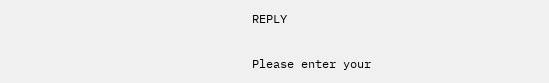REPLY

Please enter your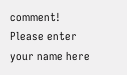comment!
Please enter your name here